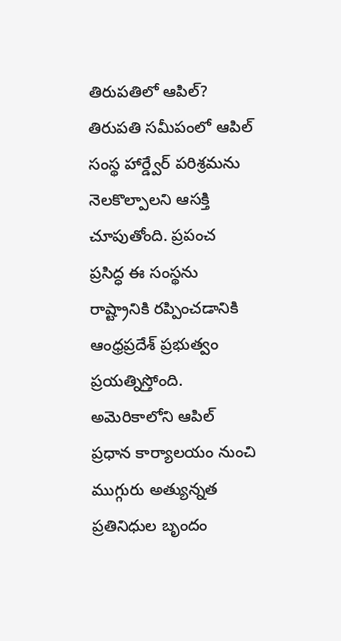తిరుపతిలో ఆపిల్?
తిరుపతి సమీపంలో ఆపిల్ సంస్థ హార్డ్వేర్ పరిశ్రమను నెలకొల్పాలని ఆసక్తి చూపుతోంది. ప్రపంచ ప్రసిద్ధ ఈ సంస్థను రాష్ట్రానికి రప్పించడానికి ఆంధ్రప్రదేశ్ ప్రభుత్వం ప్రయత్నిస్తోంది. అమెరికాలోని ఆపిల్ ప్రధాన కార్యాలయం నుంచి ముగ్గురు అత్యున్నత ప్రతినిధుల బృందం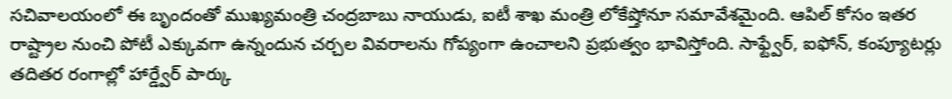సచివాలయంలో ఈ బృందంతో ముఖ్యమంత్రి చంద్రబాబు నాయుడు, ఐటీ శాఖ మంత్రి లోకేష్తోనూ సమావేశమైంది. ఆపిల్ కోసం ఇతర రాష్ట్రాల నుంచి పోటీ ఎక్కువగా ఉన్నందున చర్చల వివరాలను గోప్యంగా ఉంచాలని ప్రభుత్వం భావిస్తోంది. సాఫ్ట్వేర్, ఐఫోన్, కంప్యూటర్లు తదితర రంగాల్లో హార్డ్వేర్ పార్కు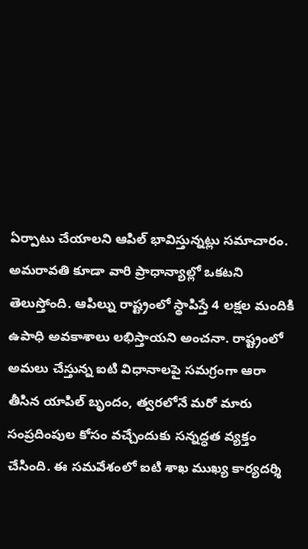ఏర్పాటు చేయాలని ఆపిల్ భావిస్తున్నట్లు సమాచారం. అమరావతి కూడా వారి ప్రాధాన్యాల్లో ఒకటని తెలుస్తోంది. ఆపిల్ను రాష్ట్రంలో స్థాపిస్తే 4 లక్షల మందికి ఉపాధి అవకాశాలు లభిస్తాయని అంచనా. రాష్ట్రంలో అమలు చేస్తున్న ఐటి విధానాలపై సమగ్రంగా ఆరా తీసిన యాపిల్ బృందం, త్వరలోనే మరో మారు సంప్రదింపుల కోసం వచ్చేందుకు సన్నద్ధత వ్యక్తం చేసింది. ఈ సమవేశంలో ఐటి శాఖ ముఖ్య కార్యదర్శి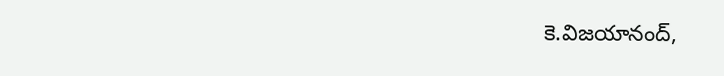కె.విజయానంద్,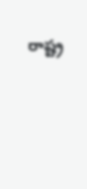రాష్ట్ర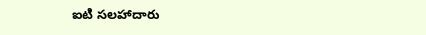ఐటి సలహాదారు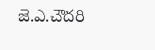జె.ఎ.చౌదరి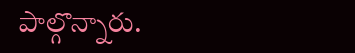పాల్గొన్నారు.